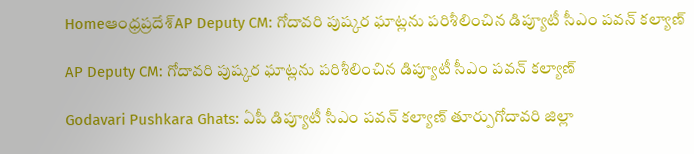Homeఆంధ్రప్రదేశ్AP Deputy CM: గోదావరి పుష్కర ఘాట్లను పరిశీలించిన డిప్యూటీ సీఎం పవన్ కల్యాణ్

AP Deputy CM: గోదావరి పుష్కర ఘాట్లను పరిశీలించిన డిప్యూటీ సీఎం పవన్ కల్యాణ్

Godavari Pushkara Ghats: ఏపీ డిప్యూటీ సీఎం పవన్ కల్యాణ్ తూర్పుగోదావరి జిల్లా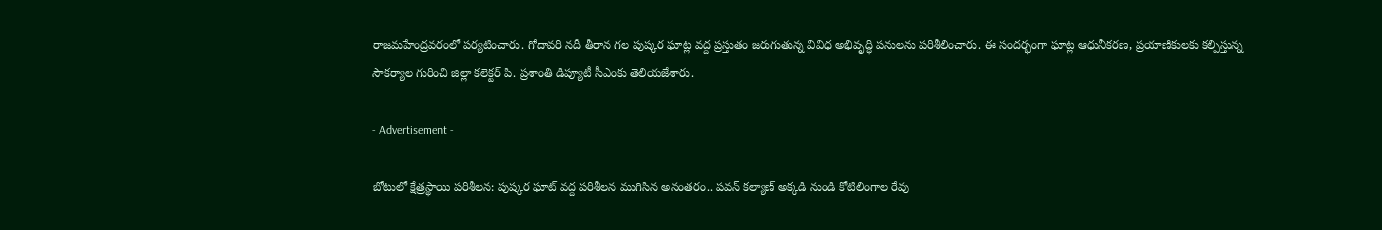రాజమహేంద్రవరంలో పర్యటించారు. గోదావరి నదీ తీరాన గల పుష్కర ఘాట్ల వద్ద ప్రస్తుతం జరుగుతున్న వివిధ అభివృద్ధి పనులను పరిశీలించారు. ఈ సందర్భంగా ఘాట్ల ఆధునీకరణ, ప్రయాణికులకు కల్పిస్తున్న సౌకర్యాల గురించి జిల్లా కలెక్టర్ పి. ప్రశాంతి డిప్యూటీ సీఎంకు తెలియజేశారు.

- Advertisement -

బోటులో క్షేత్రస్థాయి పరిశీలన: పుష్కర ఘాట్ వద్ద పరిశీలన ముగిసిన అనంతరం.. పవన్ కల్యాణ్ అక్కడి నుండి కోటిలింగాల రేవు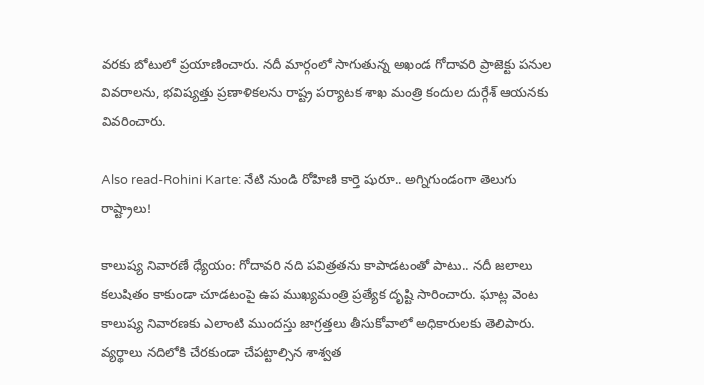వరకు బోటులో ప్రయాణించారు. నదీ మార్గంలో సాగుతున్న అఖండ గోదావరి ప్రాజెక్టు పనుల వివరాలను, భవిష్యత్తు ప్రణాళికలను రాష్ట్ర పర్యాటక శాఖ మంత్రి కందుల దుర్గేశ్ ఆయనకు వివరించారు.

Also read-Rohini Karte: నేటి నుండి రోహిణి కార్తె షురూ.. అగ్నిగుండంగా తెలుగు రాష్ట్రాలు!

కాలుష్య నివారణే ధ్యేయం: గోదావరి నది పవిత్రతను కాపాడటంతో పాటు.. నదీ జలాలు కలుషితం కాకుండా చూడటంపై ఉప ముఖ్యమంత్రి ప్రత్యేక దృష్టి సారించారు. ఘాట్ల వెంట కాలుష్య నివారణకు ఎలాంటి ముందస్తు జాగ్రత్తలు తీసుకోవాలో అధికారులకు తెలిపారు. వ్యర్థాలు నదిలోకి చేరకుండా చేపట్టాల్సిన శాశ్వత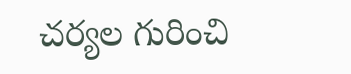చర్యల గురించి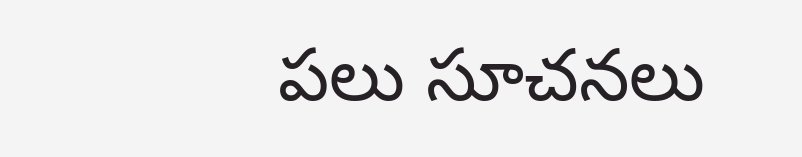పలు సూచనలు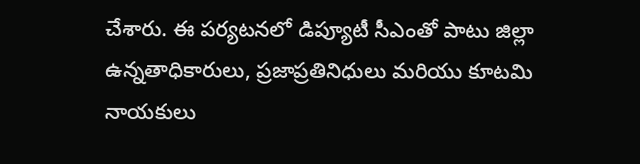చేశారు. ఈ పర్యటనలో డిప్యూటీ సీఎంతో పాటు జిల్లా ఉన్నతాధికారులు, ప్రజాప్రతినిధులు మరియు కూటమి నాయకులు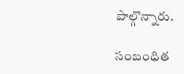పాల్గొన్నారు.

సంబంధిత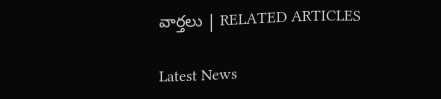వార్తలు | RELATED ARTICLES

Latest News